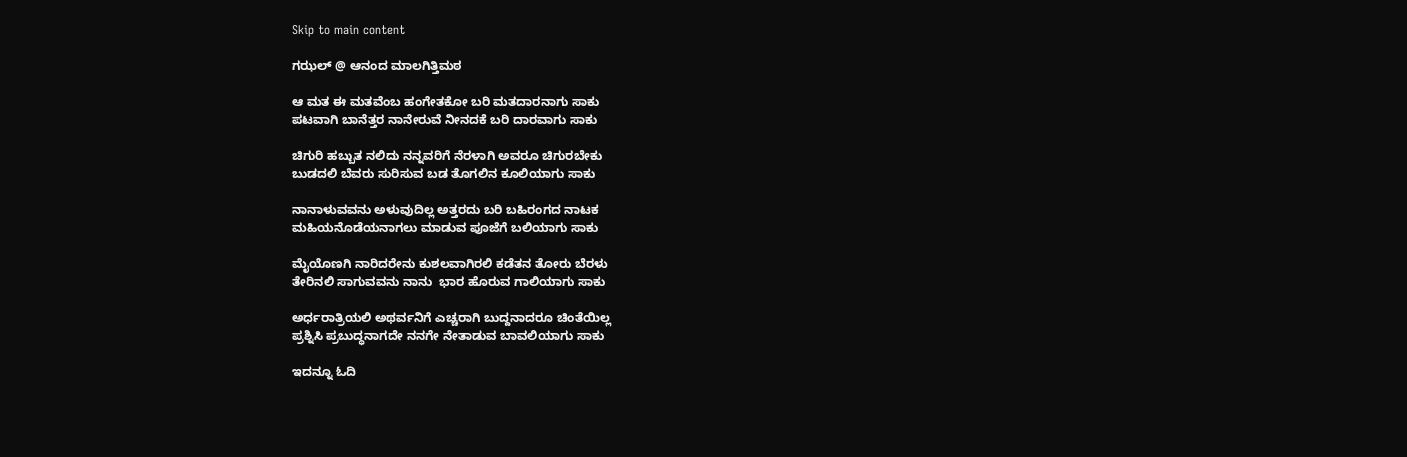Skip to main content

ಗಝಲ್ @ ಆನಂದ ಮಾಲಗಿತ್ತಿಮಠ

ಆ ಮತ ಈ ಮತವೆಂಬ ಹಂಗೇತಕೋ ಬರಿ ಮತದಾರನಾಗು ಸಾಕು
ಪಟವಾಗಿ ಬಾನೆತ್ತರ ನಾನೇರುವೆ ನೀನದಕೆ ಬರಿ ದಾರವಾಗು ಸಾಕು

ಚಿಗುರಿ ಹಬ್ಬುತ ನಲಿದು ನನ್ನವರಿಗೆ ನೆರಳಾಗಿ ಅವರೂ ಚಿಗುರಬೇಕು
ಬುಡದಲಿ ಬೆವರು ಸುರಿಸುವ ಬಡ ತೊಗಲಿನ ಕೂಲಿಯಾಗು ಸಾಕು

ನಾನಾಳುವವನು ಅಳುವುದಿಲ್ಲ ಅತ್ತರದು ಬರಿ ಬಹಿರಂಗದ ನಾಟಕ
ಮಹಿಯನೊಡೆಯನಾಗಲು ಮಾಡುವ ಪೂಜೆಗೆ ಬಲಿಯಾಗು ಸಾಕು

ಮೈಯೊಣಗಿ ನಾರಿದರೇನು ಕುಶಲವಾಗಿರಲಿ ಕಡೆತನ ತೋರು ಬೆರಳು
ತೇರಿನಲಿ ಸಾಗುವವನು ನಾನು  ಭಾರ ಹೊರುವ ಗಾಲಿಯಾಗು ಸಾಕು

ಅರ್ಧರಾತ್ರಿಯಲಿ ಅಥರ್ವನಿಗೆ ಎಚ್ಚರಾಗಿ ಬುದ್ದನಾದರೂ ಚಿಂತೆಯಿಲ್ಲ
ಪ್ರಶ್ನಿಸಿ ಪ್ರಬುದ್ಧನಾಗದೇ ನನಗೇ ನೇತಾಡುವ ಬಾವಲಿಯಾಗು ಸಾಕು

ಇದನ್ನೂ ಓದಿ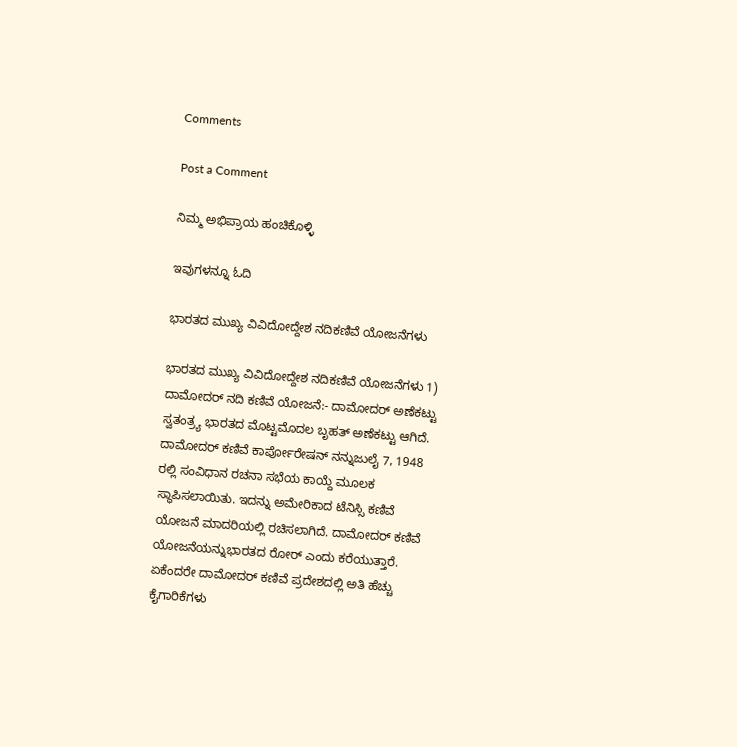Comments

Post a Comment

ನಿಮ್ಮ ಅಭಿಪ್ರಾಯ ಹಂಚಿಕೊಳ್ಳಿ

ಇವುಗಳನ್ನೂ ಓದಿ

ಭಾರತದ ಮುಖ್ಯ ವಿವಿದೋದ್ದೇಶ ನದಿಕಣಿವೆ ಯೋಜನೆಗಳು

ಭಾರತದ ಮುಖ್ಯ ವಿವಿದೋದ್ದೇಶ ನದಿಕಣಿವೆ ಯೋಜನೆಗಳು 1) ದಾಮೋದರ್ ನದಿ ಕಣಿವೆ ಯೋಜನೆ:- ದಾಮೋದರ್ ಅಣೆಕಟ್ಟು ಸ್ವತಂತ್ರ್ಯ ಭಾರತದ ಮೊಟ್ಟಮೊದಲ ಬೃಹತ್ ಅಣೆಕಟ್ಟು ಆಗಿದೆ. ದಾಮೋದರ್ ಕಣಿವೆ ಕಾರ್ಪೋರೇಷನ್ ನನ್ನುಜುಲೈ 7, 1948 ರಲ್ಲಿ ಸಂವಿಧಾನ ರಚನಾ ಸಭೆಯ ಕಾಯ್ದೆ ಮೂಲಕ ಸ್ಥಾಪಿಸಲಾಯಿತು. ಇದನ್ನು ಅಮೇರಿಕಾದ ಟೆನಿಸ್ಸಿ ಕಣಿವೆ ಯೋಜನೆ ಮಾದರಿಯಲ್ಲಿ ರಚಿಸಲಾಗಿದೆ. ದಾಮೋದರ್ ಕಣಿವೆ ಯೋಜನೆಯನ್ನುಭಾರತದ ರೋರ್ ಎಂದು ಕರೆಯುತ್ತಾರೆ. ಏಕೆಂದರೇ ದಾಮೋದರ್ ಕಣಿವೆ ಪ್ರದೇಶದಲ್ಲಿ ಅತಿ ಹೆಚ್ಚು ಕೈಗಾರಿಕೆಗಳು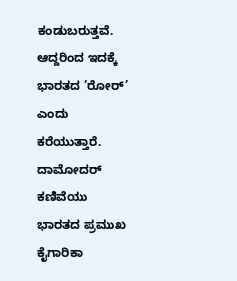ಕಂಡುಬರುತ್ತವೆ. ಆದ್ದರಿಂದ ಇದಕ್ಕೆ ಭಾರತದ ’ರೋರ್’ ಎಂದು ಕರೆಯುತ್ತಾರೆ. ದಾಮೋದರ್ ಕಣಿವೆಯು ಭಾರತದ ಪ್ರಮುಖ ಕೈಗಾರಿಕಾ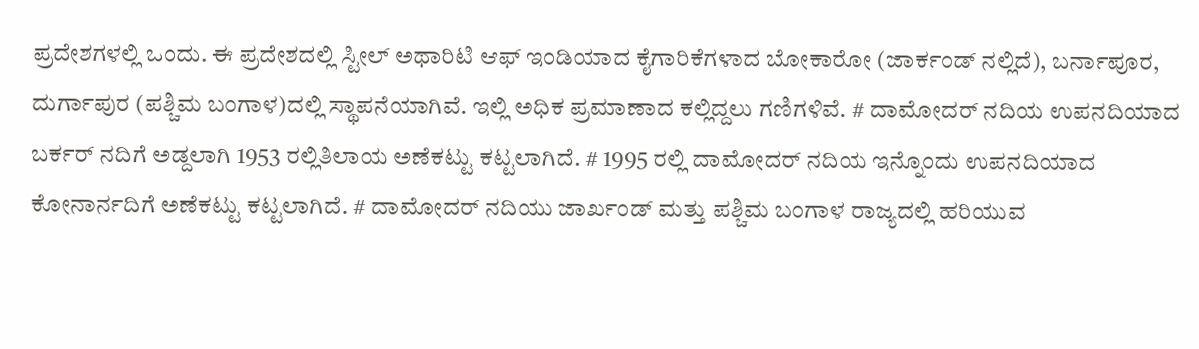ಪ್ರದೇಶಗಳಲ್ಲಿ ಒಂದು. ಈ ಪ್ರದೇಶದಲ್ಲಿ ಸ್ಟೀಲ್ ಅಥಾರಿಟಿ ಆಫ್ ಇಂಡಿಯಾದ ಕೈಗಾರಿಕೆಗಳಾದ ಬೋಕಾರೋ (ಜಾರ್ಕಂಡ್ ನಲ್ಲಿದೆ), ಬರ್ನಾಪೂರ, ದುರ್ಗಾಪುರ (ಪಶ್ಚಿಮ ಬಂಗಾಳ)ದಲ್ಲಿ ಸ್ಥಾಪನೆಯಾಗಿವೆ. ಇಲ್ಲಿ ಅಧಿಕ ಪ್ರಮಾಣಾದ ಕಲ್ಲಿದ್ದಲು ಗಣಿಗಳಿವೆ. # ದಾಮೋದರ್ ನದಿಯ ಉಪನದಿಯಾದ ಬರ್ಕರ್ ನದಿಗೆ ಅಡ್ದಲಾಗಿ 1953 ರಲ್ಲಿತಿಲಾಯ ಅಣೆಕಟ್ಟು ಕಟ್ಟಲಾಗಿದೆ. # 1995 ರಲ್ಲಿ ದಾಮೋದರ್ ನದಿಯ ಇನ್ನೊಂದು ಉಪನದಿಯಾದ ಕೋನಾರ್ನದಿಗೆ ಅಣೆಕಟ್ಟು ಕಟ್ಟಲಾಗಿದೆ. # ದಾಮೋದರ್ ನದಿಯು ಜಾರ್ಖಂಡ್ ಮತ್ತು ಪಶ್ಚಿಮ ಬಂಗಾಳ ರಾಜ್ಯದಲ್ಲಿ ಹರಿಯುವ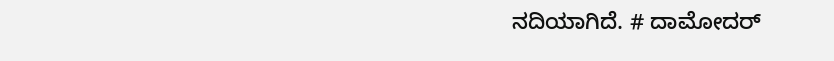ನದಿಯಾಗಿದೆ. # ದಾಮೋದರ್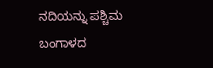ನದಿಯನ್ನು ಪಶ್ಚಿಮ ಬಂಗಾಳದ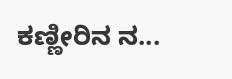ಕಣ್ಣೀರಿನ ನ...